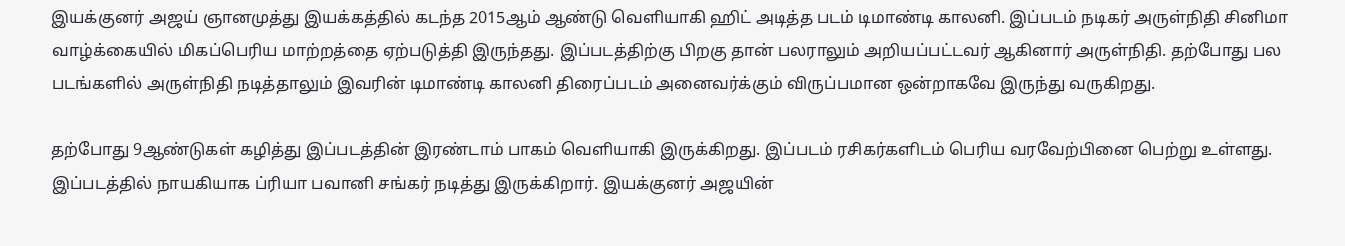இயக்குனர் அஜய் ஞானமுத்து இயக்கத்தில் கடந்த 2015ஆம் ஆண்டு வெளியாகி ஹிட் அடித்த படம் டிமாண்டி காலனி. இப்படம் நடிகர் அருள்நிதி சினிமா வாழ்க்கையில் மிகப்பெரிய மாற்றத்தை ஏற்படுத்தி இருந்தது. இப்படத்திற்கு பிறகு தான் பலராலும் அறியப்பட்டவர் ஆகினார் அருள்நிதி. தற்போது பல படங்களில் அருள்நிதி நடித்தாலும் இவரின் டிமாண்டி காலனி திரைப்படம் அனைவர்க்கும் விருப்பமான ஒன்றாகவே இருந்து வருகிறது.

தற்போது 9ஆண்டுகள் கழித்து இப்படத்தின் இரண்டாம் பாகம் வெளியாகி இருக்கிறது. இப்படம் ரசிகர்களிடம் பெரிய வரவேற்பினை பெற்று உள்ளது. இப்படத்தில் நாயகியாக ப்ரியா பவானி சங்கர் நடித்து இருக்கிறார். இயக்குனர் அஜயின்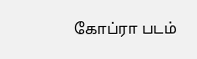கோப்ரா படம்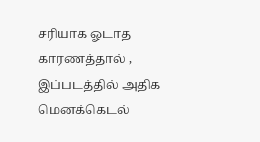சரியாக ஓடாத காரணத்தால் , இப்படத்தில் அதிக மெனக்கெடல்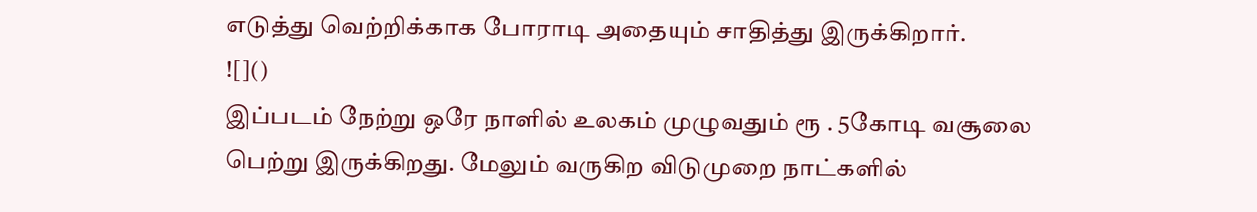எடுத்து வெற்றிக்காக போராடி அதையும் சாதித்து இருக்கிறார்.
![]()
இப்படம் நேற்று ஒரே நாளில் உலகம் முழுவதும் ரூ . 5கோடி வசூலை பெற்று இருக்கிறது. மேலும் வருகிற விடுமுறை நாட்களில்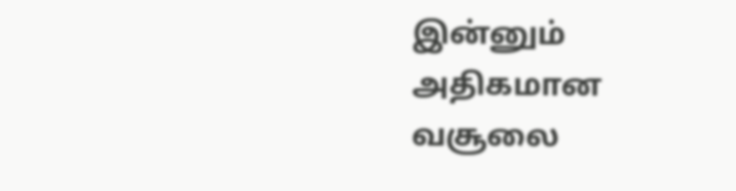இன்னும் அதிகமான வசூலை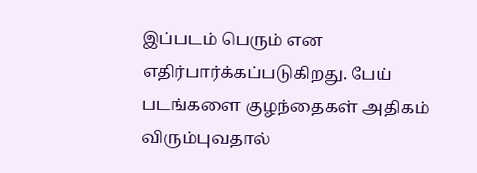இப்படம் பெரும் என எதிர்பார்க்கப்படுகிறது. பேய் படங்களை குழந்தைகள் அதிகம் விரும்புவதால்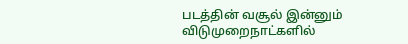படத்தின் வசூல் இன்னும் விடுமுறைநாட்களில்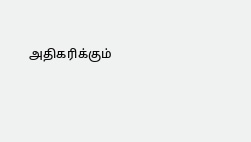அதிகரிக்கும்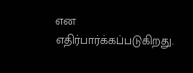என எதிர்பார்க்கப்படுகிறது.